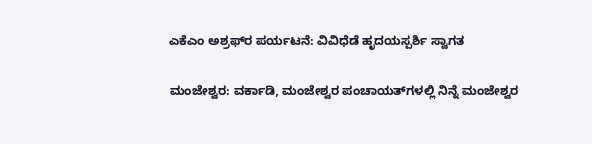ಎಕೆಎಂ ಅಶ್ರಫ್‌ರ ಪರ್ಯಟನೆ: ವಿವಿಧೆಡೆ ಹೃದಯಸ್ಪರ್ಶಿ ಸ್ವಾಗತ

ಮಂಜೇಶ್ವರ: ವರ್ಕಾಡಿ, ಮಂಜೇಶ್ವರ ಪಂಚಾಯತ್‌ಗಳಲ್ಲಿ ನಿನ್ನೆ ಮಂಜೇಶ್ವರ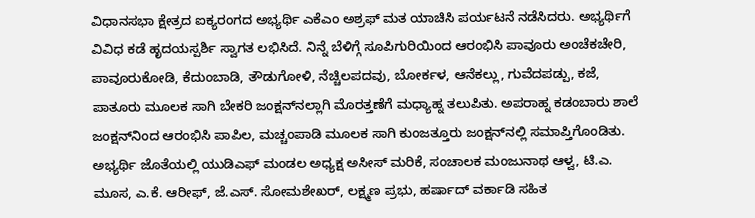ವಿಧಾನಸಭಾ ಕ್ಷೇತ್ರದ ಐಕ್ಯರಂಗದ ಅಭ್ಯರ್ಥಿ ಎಕೆಎಂ ಅಶ್ರಫ್ ಮತ ಯಾಚಿಸಿ ಪರ್ಯಟನೆ ನಡೆಸಿದರು. ಅಭ್ಯರ್ಥಿಗೆ ವಿವಿಧ ಕಡೆ ಹೃದಯಸ್ಪರ್ಶಿ ಸ್ವಾಗತ ಲಭಿಸಿದೆ. ನಿನ್ನೆ ಬೆಳಿಗ್ಗೆ ಸೂಪಿಗುರಿಯಿಂದ ಆರಂಭಿಸಿ ಪಾವೂರು ಅಂಚೆಕಚೇರಿ, ಪಾವೂರುಕೋಡಿ, ಕೆದುಂಬಾಡಿ, ತೌಡುಗೋಳಿ, ನೆಚ್ಚಿಲಪದವು, ಬೋರ್ಕಳ, ಆನೆಕಲ್ಲು, ಗುವೆದಪಡ್ಪು, ಕಜೆ, ಪಾತೂರು ಮೂಲಕ ಸಾಗಿ ಬೇಕರಿ ಜಂಕ್ಷನ್‌ನಲ್ಲಾಗಿ ಮೊರತ್ತಣೆಗೆ ಮಧ್ಯಾಹ್ನ ತಲುಪಿತು. ಅಪರಾಹ್ನ ಕಡಂಬಾರು ಶಾಲೆ ಜಂಕ್ಷನ್‌ನಿಂದ ಆರಂಭಿಸಿ ಪಾಪಿಲ, ಮಚ್ಚಂಪಾಡಿ ಮೂಲಕ ಸಾಗಿ ಕುಂಜತ್ತೂರು ಜಂಕ್ಷನ್‌ನಲ್ಲಿ ಸಮಾಪ್ತಿಗೊಂಡಿತು.  ಅಭ್ಯರ್ಥಿ ಜೊತೆಯಲ್ಲಿ ಯುಡಿಎಫ್ ಮಂಡಲ ಅಧ್ಯಕ್ಷ ಅಸೀಸ್ ಮರಿಕೆ, ಸಂಚಾಲಕ ಮಂಜುನಾಥ ಆಳ್ವ, ಟಿ.ಎ. ಮೂಸ, ಎ.ಕೆ. ಆರೀಫ್, ಜೆ.ಎಸ್. ಸೋಮಶೇಖರ್, ಲಕ್ಷ್ಮಣ ಪ್ರಭು, ಹರ್ಷಾದ್ ವರ್ಕಾಡಿ ಸಹಿತ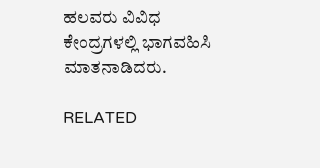ಹಲವರು ವಿವಿಧ ಕೇಂದ್ರಗಳಲ್ಲಿ ಭಾಗವಹಿಸಿ ಮಾತನಾಡಿದರು.

RELATED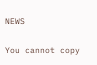NEWS

You cannot copy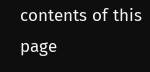contents of this page